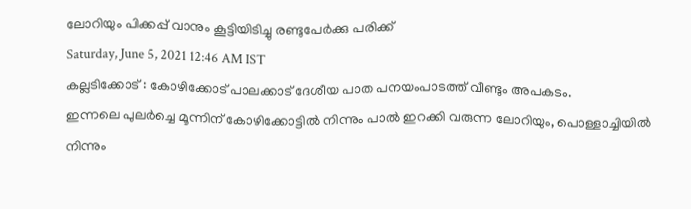ലോറിയും പിക്കപ്പ് വാനും കൂട്ടിയിടിച്ചു രണ്ടുപേർക്കു പരിക്ക്
Saturday, June 5, 2021 12:46 AM IST
കല്ലടിക്കോട് : കോഴിക്കോട് പാലക്കാട് ദേശീയ പാത പനയംപാടത്ത് വീണ്ടും അപകടം.
ഇന്നലെ പുലർച്ചെ മൂന്നിന് കോഴിക്കോട്ടിൽ നിന്നും പാൽ ഇറക്കി വരുന്ന ലോറിയും, പൊള്ളാച്ചിയിൽ നിന്നും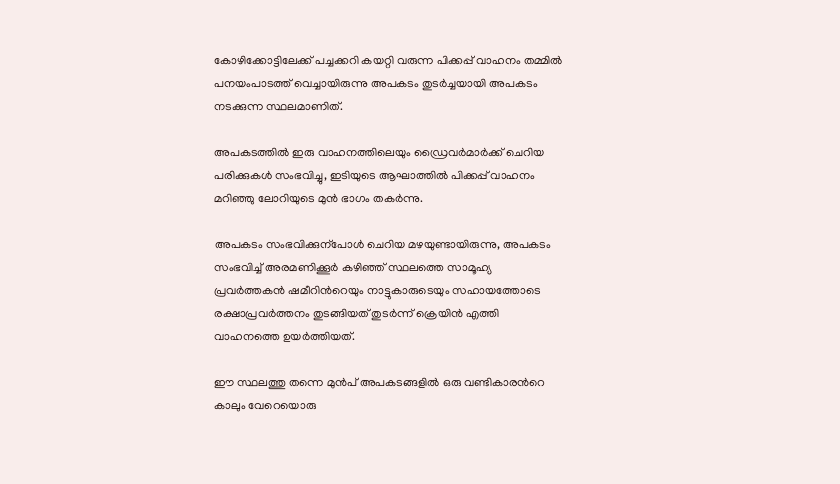കോഴിക്കോട്ടിലേക്ക് പച്ചക്കറി കയറ്റി വരുന്ന പിക്കപ്പ് വാഹനം തമ്മിൽ പനയംപാടത്ത് വെച്ചായിരുന്നു അപകടം തുടർച്ചയായി അപകടം നടക്കുന്ന സ്ഥലമാണിത്.

അപകടത്തിൽ ഇരു വാഹനത്തിലെയും ഡ്രൈവർമാർക്ക് ചെറിയ പരിക്കുകൾ സംഭവിച്ചു, ഇടിയുടെ ആഘാത്തിൽ പിക്കപ്പ് വാഹനം മറിഞ്ഞു ലോറിയുടെ മുൻ ഭാഗം തകർന്നു.

അപകടം സംഭവിക്കുന്പോൾ ചെറിയ മഴയുണ്ടായിരുന്നു, അപകടം സംഭവിച്ച് അരമണിക്കൂർ കഴിഞ്ഞ് സ്ഥലത്തെ സാമൂഹ്യ പ്രവർത്തകൻ ഷമീറിന്‍റെയും നാട്ടുകാരുടെയും സഹായത്തോടെ രക്ഷാപ്രവർത്തനം തുടങ്ങിയത് തുടർന്ന് ക്രെയിൻ എത്തി വാഹനത്തെ ഉയർത്തിയത്.

ഈ സ്ഥലത്തു തന്നെ മുൻപ് അപകടങ്ങളിൽ ഒരു വണ്ടികാരന്‍റെ കാലും വേറെയൊരു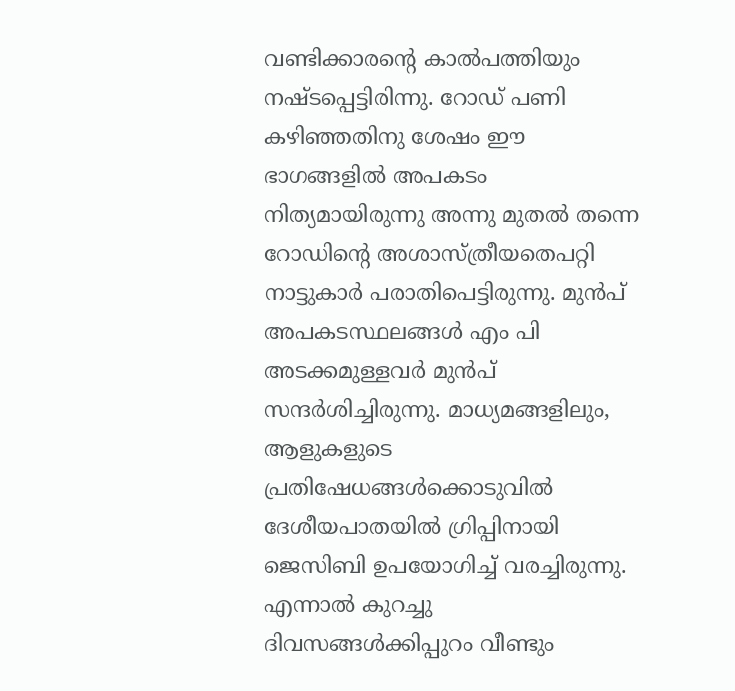വണ്ടിക്കാരന്‍റെ കാൽപത്തിയും നഷ്ടപ്പെട്ടിരിന്നു. റോഡ് പണി കഴിഞ്ഞതിനു ശേഷം ഈ ഭാഗങ്ങളിൽ അപകടം നിത്യമായിരുന്നു അന്നു മുതൽ തന്നെ റോഡിന്‍റെ അശാസ്ത്രീയതെപറ്റി നാട്ടുകാർ പരാതിപെട്ടിരുന്നു. മുൻപ് അപകടസ്ഥലങ്ങൾ എം പി അടക്കമുള്ളവർ മുൻപ് സന്ദർശിച്ചിരുന്നു. മാധ്യമങ്ങളിലും, ആളുകളുടെ പ്രതിഷേധങ്ങൾക്കൊടുവിൽ ദേശീയപാതയിൽ ഗ്രിപ്പിനായി ജെസിബി ഉപയോഗിച്ച് വരച്ചിരുന്നു. എന്നാൽ കുറച്ചു ദിവസങ്ങൾക്കിപ്പുറം വീണ്ടും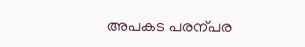അപകട പരന്പര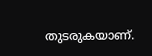തുടരുകയാണ്.